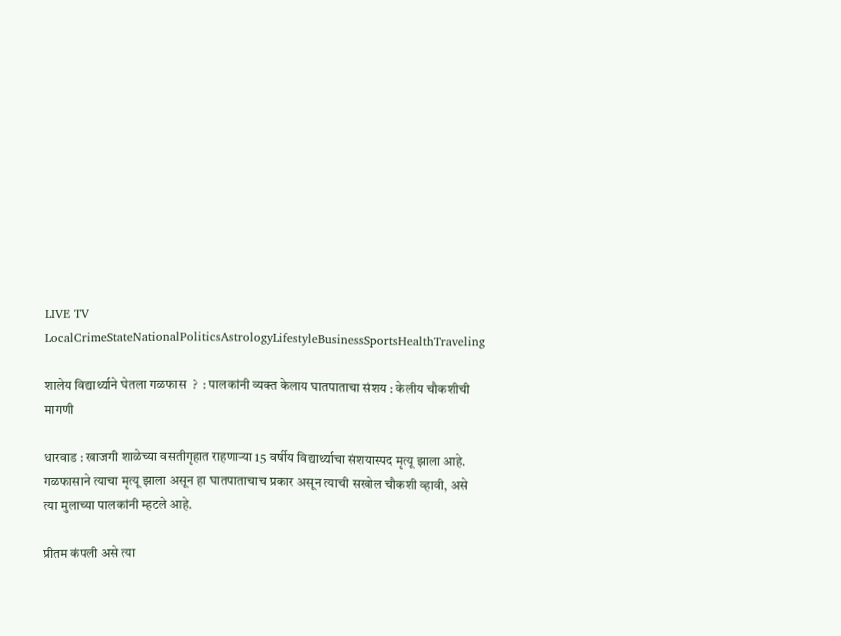LIVE TV LocalCrimeStateNationalPoliticsAstrologyLifestyleBusinessSportsHealthTraveling

शालेय विद्यार्थ्याने घेतला गळफास  ?  : पालकांनी व्यक्त केलाय घातपाताचा संशय : केलीय चौकशीची मागणी

धारवाड : खाजगी शाळेच्या वसतीगृहात राहणाऱ्या 15 वर्षीय विद्यार्थ्याचा संशयास्पद मृत्यू झाला आहे. गळफासाने त्याचा मृत्यू झाला असून हा घातपाताचाच प्रकार असून त्याची सखोल चौकशी व्हावी, असे त्या मुलाच्या पालकांनी म्हटले आहे.

प्रीतम कंपली असे त्या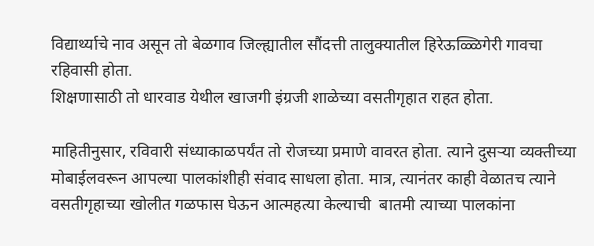विद्यार्थ्याचे नाव असून तो बेळगाव जिल्ह्यातील सौंदत्ती तालुक्यातील हिरेऊळ्ळिगेरी गावचा रहिवासी होता.
शिक्षणासाठी तो धारवाड येथील खाजगी इंग्रजी शाळेच्या वसतीगृहात राहत होता.

माहितीनुसार, रविवारी संध्याकाळपर्यंत तो रोजच्या प्रमाणे वावरत होता. त्याने दुसऱ्या व्यक्तीच्या मोबाईलवरून आपल्या पालकांशीही संवाद साधला होता. मात्र, त्यानंतर काही वेळातच त्याने वसतीगृहाच्या खोलीत गळफास घेऊन आत्महत्या केल्याची  बातमी त्याच्या पालकांना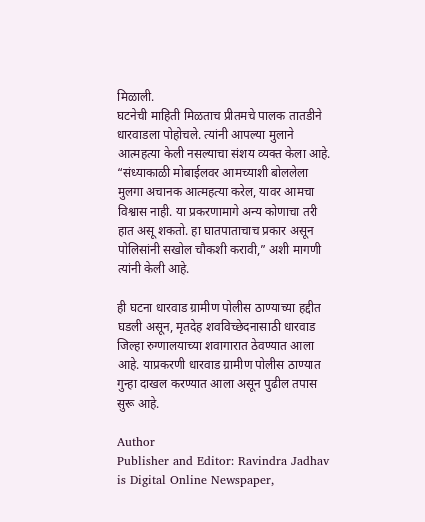मिळाली.
घटनेची माहिती मिळताच प्रीतमचे पालक तातडीने धारवाडला पोहोचले. त्यांनी आपल्या मुलाने आत्महत्या केली नसल्याचा संशय व्यक्त केला आहे. “संध्याकाळी मोबाईलवर आमच्याशी बोललेला मुलगा अचानक आत्महत्या करेल, यावर आमचा विश्वास नाही. या प्रकरणामागे अन्य कोणाचा तरी हात असू शकतो. हा घातपाताचाच प्रकार असून पोलिसांनी सखोल चौकशी करावी,” अशी मागणी त्यांनी केली आहे.

ही घटना धारवाड ग्रामीण पोलीस ठाण्याच्या हद्दीत घडली असून, मृतदेह शवविच्छेदनासाठी धारवाड जिल्हा रुग्णालयाच्या शवागारात ठेवण्यात आला आहे. याप्रकरणी धारवाड ग्रामीण पोलीस ठाण्यात गुन्हा दाखल करण्यात आला असून पुढील तपास सुरू आहे.

Author
Publisher and Editor: Ravindra Jadhav
is Digital Online Newspaper,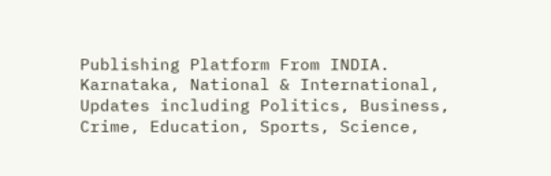Publishing Platform From INDIA. Karnataka, National & International, Updates including Politics, Business, Crime, Education, Sports, Science,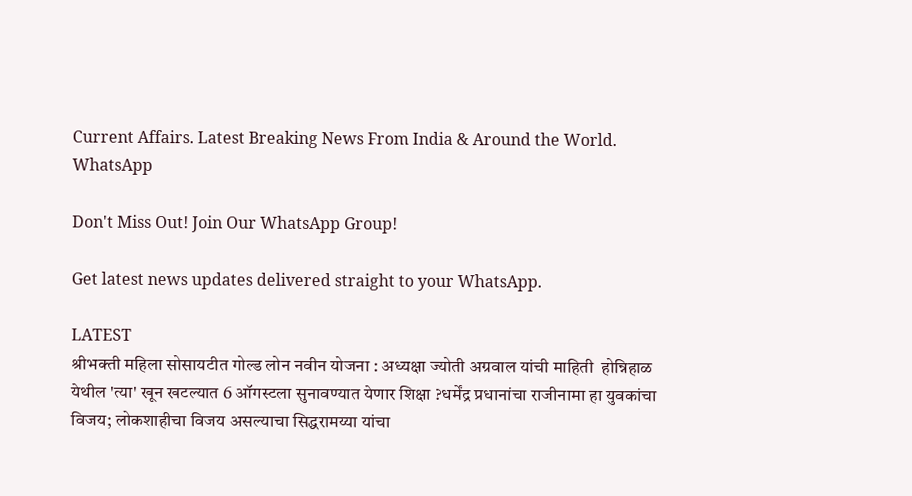Current Affairs. Latest Breaking News From India & Around the World.
WhatsApp

Don't Miss Out! Join Our WhatsApp Group!

Get latest news updates delivered straight to your WhatsApp.

LATEST
श्रीभक्ती महिला सोसायटीत गोल्ड लोन नवीन योजना : अध्यक्षा ज्योती अग्रवाल यांची माहिती  होन्निहाळ येथील 'त्या' खून खटल्यात 6 ऑगस्टला सुनावण्यात येणार शिक्षा ?धर्मेंद्र प्रधानांचा राजीनामा हा युवकांचा विजय; लोकशाहीचा विजय असल्याचा सिद्धरामय्या यांचा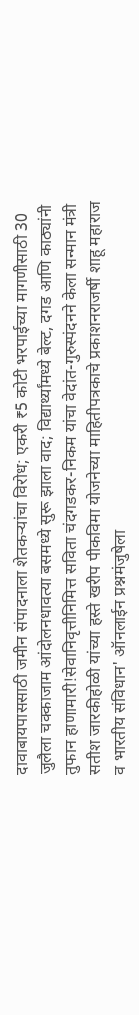दावाबायपाससाठी जमीन संपादनाला शेतकऱ्यांचा विरोध; एकरी ₹5 कोटी भरपाईच्या मागणीसाठी 30 जुलैला चक्काजाम आंदोलनधावत्या बसमध्ये सुरू झाला वाद; विद्यार्थ्यांमध्ये बेल्ट, दगड आणि काठ्यांनी तुफान हाणामारी!सेवानिवृत्तीनिमित्त सविता चंदगडकर-निकम यांचा वेदांत-गुरुस्पंदनने केला सन्मान मंत्री सतीश जारकीहोळी यांच्या हस्ते खरीप पीकविमा योजनेच्या माहितीपत्रकाचे प्रकाशनराजर्षी शाहू महाराज व भारतीय संविधान' ऑनलाईन प्रश्नमंजुषेला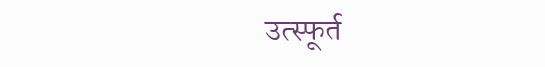उत्स्फूर्त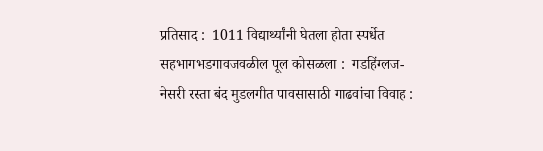प्रतिसाद :  1011 विद्यार्थ्यांनी घेतला होता स्पर्धेत सहभागभडगावजवळील पूल कोसळला :  गडहिंग्लज-नेसरी रस्ता बंद मुडलगीत पावसासाठी गाढवांचा विवाह :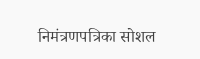निमंत्रणपत्रिका सोशल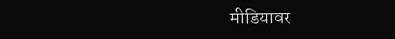मीडियावर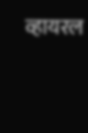व्हायरल